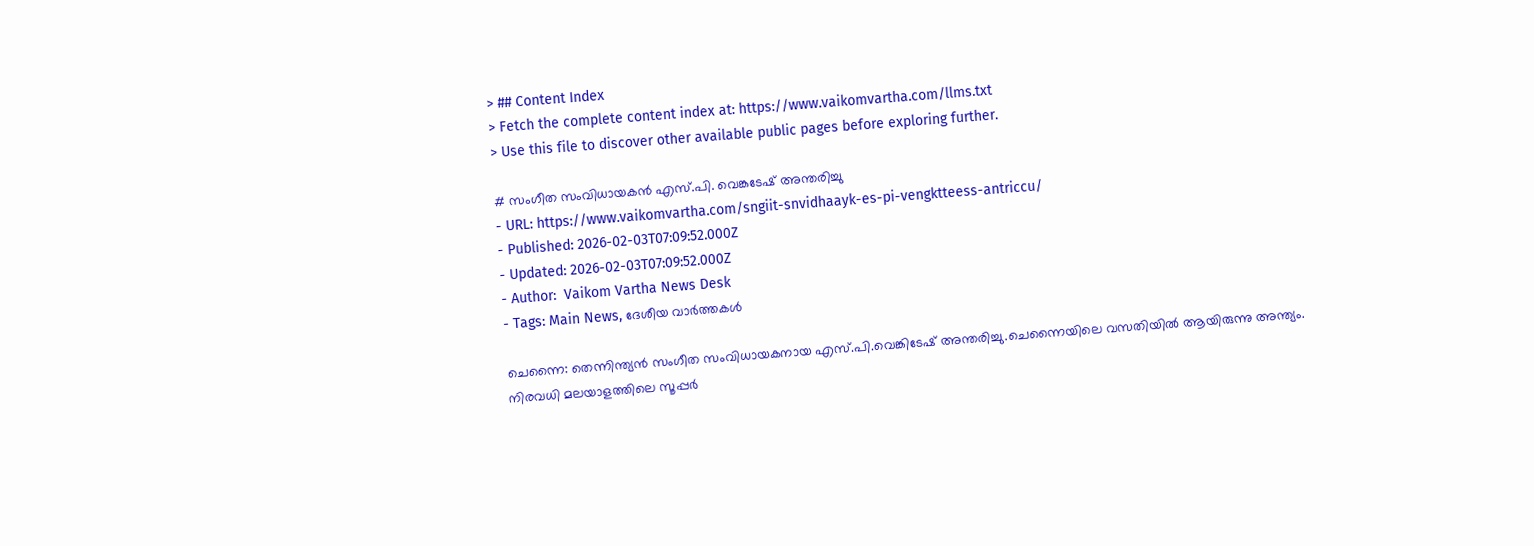> ## Content Index
> Fetch the complete content index at: https://www.vaikomvartha.com/llms.txt
> Use this file to discover other available public pages before exploring further.

# സംഗീത സംവിധായകൻ എസ്.പി. വെങ്കടേഷ് അന്തരിച്ചു
- URL: https://www.vaikomvartha.com/sngiit-snvidhaayk-es-pi-vengktteess-antriccu/
- Published: 2026-02-03T07:09:52.000Z
- Updated: 2026-02-03T07:09:52.000Z
- Author:  Vaikom Vartha News Desk
- Tags: Main News, ദേശീയ വാർത്തകൾ

ചെന്നൈ: തെന്നിന്ത്യൻ സംഗീത സംവിധായകനായ എസ്.പി.വെങ്കിടേഷ് അന്തരിച്ചു.ചെന്നൈയിലെ വസതിയിൽ ആയിരുന്നു അന്ത്യം. നിരവധി മലയാളത്തിലെ സൂപ്പർ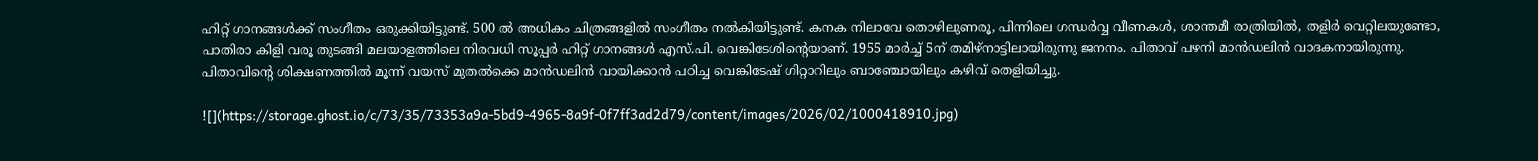ഹിറ്റ് ഗാനങ്ങൾക്ക് സംഗീതം ഒരുക്കിയിട്ടുണ്ട്. 500 ൽ അധികം ചിത്രങ്ങളിൽ സംഗീതം നൽകിയിട്ടുണ്ട്. കനക നിലാവേ തൊഴിലുണരൂ, പിന്നിലെ ഗന്ധർവ്വ വീണകൾ, ശാന്തമീ രാത്രിയിൽ, തളിർ വെറ്റിലയുണ്ടോ, പാതിരാ കിളി വരൂ തുടങ്ങി മലയാളത്തിലെ നിരവധി സൂപ്പർ ഹിറ്റ് ഗാനങ്ങൾ എസ്.പി. വെങ്കിടേശിൻ്റെയാണ്. 1955 മാർച്ച് 5ന് തമിഴ്നാട്ടിലായിരുന്നു ജനനം. പിതാവ് പഴനി മാൻഡലിൻ വാദകനായിരുന്നു. പിതാവിൻ്റെ ശിക്ഷണത്തിൽ മൂന്ന് വയസ് മുതൽക്കെ മാൻഡലിൻ വായിക്കാൻ പഠിച്ച വെങ്കിടേഷ് ഗിറ്റാറിലും ബാഞ്ചോയിലും കഴിവ് തെളിയിച്ചു.

![](https://storage.ghost.io/c/73/35/73353a9a-5bd9-4965-8a9f-0f7ff3ad2d79/content/images/2026/02/1000418910.jpg)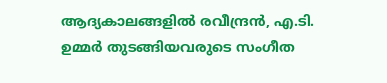ആദ്യകാലങ്ങളിൽ രവീന്ദ്രൻ, എ.ടി. ഉമ്മർ തുടങ്ങിയവരുടെ സംഗീത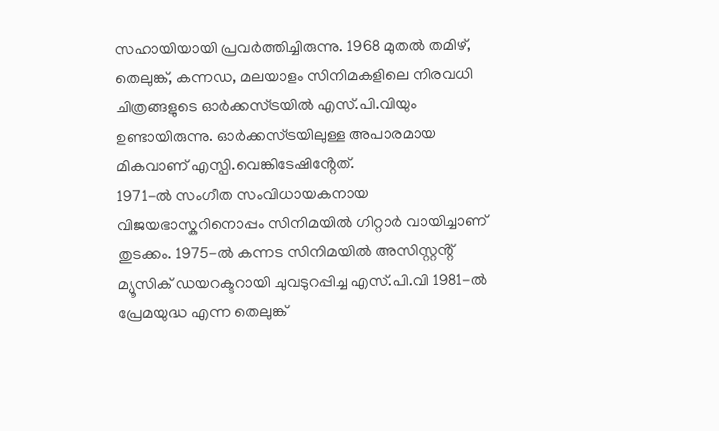സഹായിയായി പ്രവർത്തിച്ചിരുന്നു. 1968 മുതൽ തമിഴ്, തെലുങ്ക്, കന്നഡ, മലയാളം സിനിമകളിലെ നിരവധി ചിത്രങ്ങളുടെ ഓർക്കസ്ട്രയിൽ എസ്.പി.വിയും ഉണ്ടായിരുന്നു. ഓർക്കസ്ട്രയിലുള്ള അപാരമായ മികവാണ് എസ്പി.വെങ്കിടേഷിൻ്റേത്.
1971-ൽ സംഗീത സംവിധായകനായ വിജയഭാസ്കറിനൊപ്പം സിനിമയിൽ ഗിറ്റാർ വായിച്ചാണ് തുടക്കം. 1975-ൽ കന്നട സിനിമയിൽ അസിസ്റ്റൻ്റ് മ്യൂസിക് ഡയറക്ടറായി ചുവടുറപ്പിച്ച എസ്.പി.വി 1981-ൽ പ്രേമയുദ്ധ എന്ന തെലുങ്ക്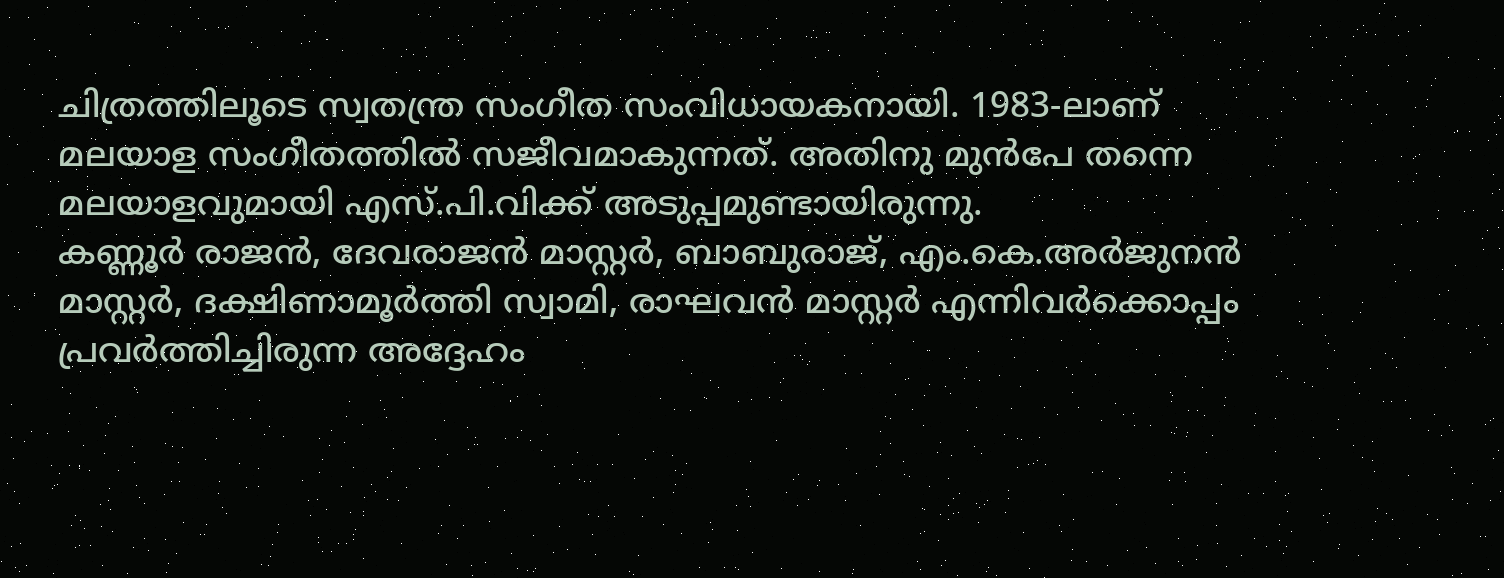ചിത്രത്തിലൂടെ സ്വതന്ത്ര സംഗീത സംവിധായകനായി. 1983-ലാണ് മലയാള സംഗീതത്തിൽ സജീവമാകുന്നത്. അതിനു മുൻപേ തന്നെ മലയാളവുമായി എസ്.പി.വിക്ക് അടുപ്പമുണ്ടായിരുന്നു.
കണ്ണൂർ രാജൻ, ദേവരാജൻ മാസ്റ്റർ, ബാബുരാജ്, എം.കെ.അർജുനൻ മാസ്റ്റർ, ദക്ഷിണാമൂർത്തി സ്വാമി, രാഘവൻ മാസ്റ്റർ എന്നിവർക്കൊപ്പം പ്രവർത്തിച്ചിരുന്ന അദ്ദേഹം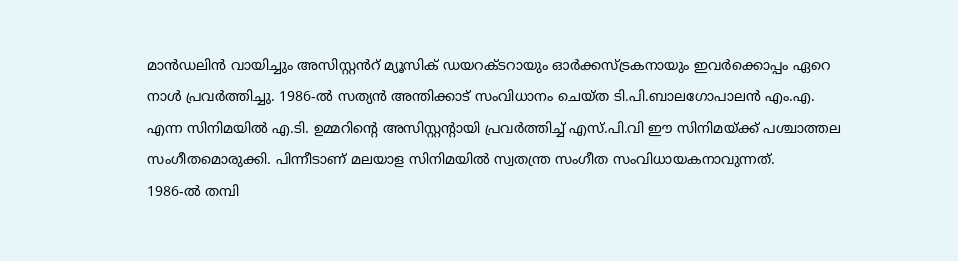മാൻഡലിൻ വായിച്ചും അസിസ്റ്റൻറ് മ്യൂസിക് ഡയറക്ടറായും ഓർക്കസ്ട്രകനായും ഇവർക്കൊപ്പം ഏറെ നാൾ പ്രവർത്തിച്ചു. 1986-ൽ സത്യൻ അന്തിക്കാട് സംവിധാനം ചെയ്ത ടി.പി.ബാലഗോപാലൻ എം.എ. എന്ന സിനിമയിൽ എ.ടി. ഉമ്മറിൻ്റെ അസിസ്റ്റൻ്റായി പ്രവർത്തിച്ച് എസ്.പി.വി ഈ സിനിമയ്ക്ക് പശ്ചാത്തല സംഗീതമൊരുക്കി. പിന്നീടാണ് മലയാള സിനിമയിൽ സ്വതന്ത്ര സംഗീത സംവിധായകനാവുന്നത്.
1986-ൽ തമ്പി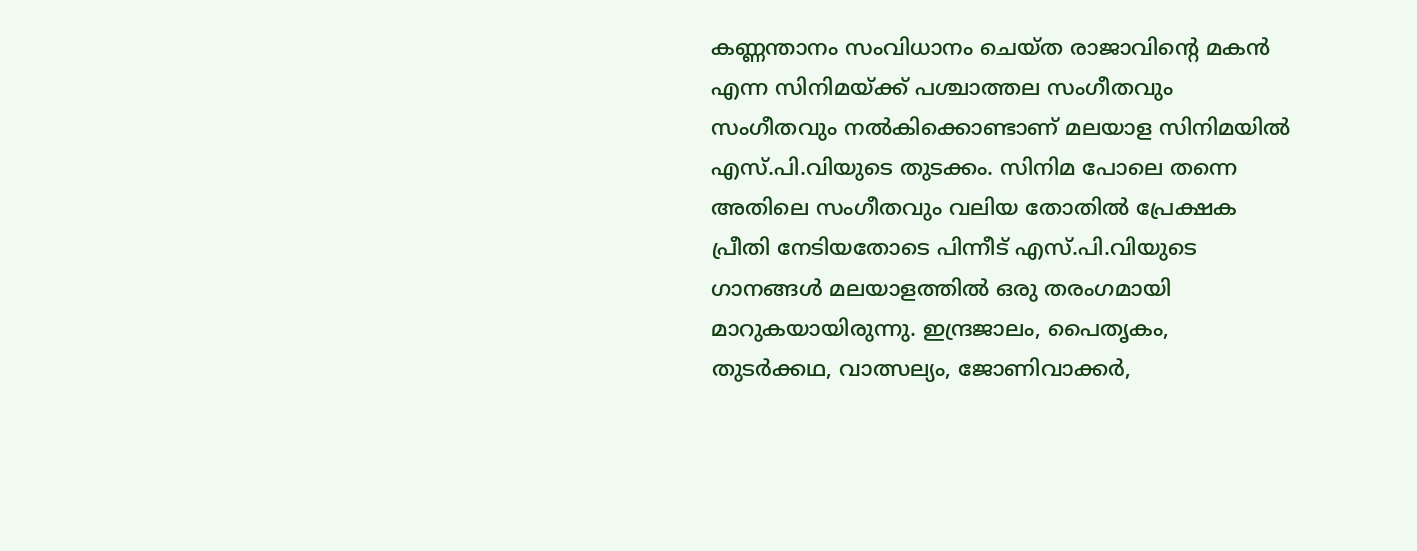കണ്ണന്താനം സംവിധാനം ചെയ്ത രാജാവിൻ്റെ മകൻ എന്ന സിനിമയ്ക്ക് പശ്ചാത്തല സംഗീതവും സംഗീതവും നൽകിക്കൊണ്ടാണ് മലയാള സിനിമയിൽ എസ്.പി.വിയുടെ തുടക്കം. സിനിമ പോലെ തന്നെ അതിലെ സംഗീതവും വലിയ തോതിൽ പ്രേക്ഷക പ്രീതി നേടിയതോടെ പിന്നീട് എസ്.പി.വിയുടെ ഗാനങ്ങൾ മലയാളത്തിൽ ഒരു തരംഗമായി മാറുകയായിരുന്നു. ഇന്ദ്രജാലം, പൈതൃകം, തുടർക്കഥ, വാത്സല്യം, ജോണിവാക്കർ,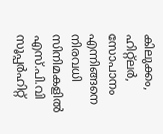കിലുക്കം, ഹിറ്റ്ലർ, സോപാനം എന്നിങ്ങനെ നിരവധി സിനിമകളിൽ എസ്.പി.വി സൂപ്പർഹിറ്റ്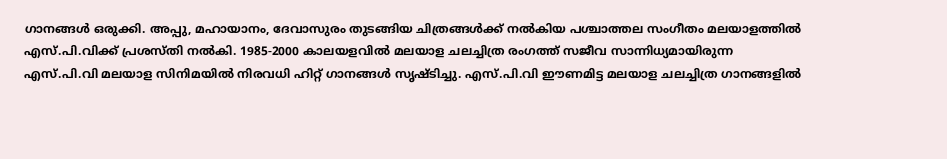ഗാനങ്ങൾ ഒരുക്കി. അപ്പു, മഹായാനം, ദേവാസുരം തുടങ്ങിയ ചിത്രങ്ങൾക്ക് നൽകിയ പശ്ചാത്തല സംഗീതം മലയാളത്തിൽ എസ്.പി.വിക്ക് പ്രശസ്തി നൽകി. 1985-2000 കാലയളവിൽ മലയാള ചലച്ചിത്ര രംഗത്ത് സജീവ സാന്നിധ്യമായിരുന്ന എസ്.പി.വി മലയാള സിനിമയിൽ നിരവധി ഹിറ്റ് ഗാനങ്ങൾ സൃഷ്ടിച്ചു. എസ്.പി.വി ഈണമിട്ട മലയാള ചലച്ചിത്ര ഗാനങ്ങളിൽ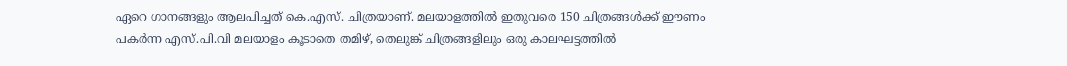ഏറെ ഗാനങ്ങളും ആലപിച്ചത് കെ.എസ്. ചിത്രയാണ്. മലയാളത്തിൽ ഇതുവരെ 150 ചിത്രങ്ങൾക്ക് ഈണം പകർന്ന എസ്.പി.വി മലയാളം കൂടാതെ തമിഴ്, തെലുങ്ക് ചിത്രങ്ങളിലും ഒരു കാലഘട്ടത്തിൽ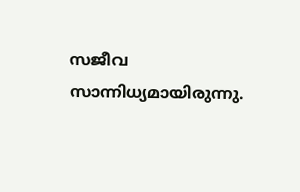സജീവ സാന്നിധ്യമായിരുന്നു.